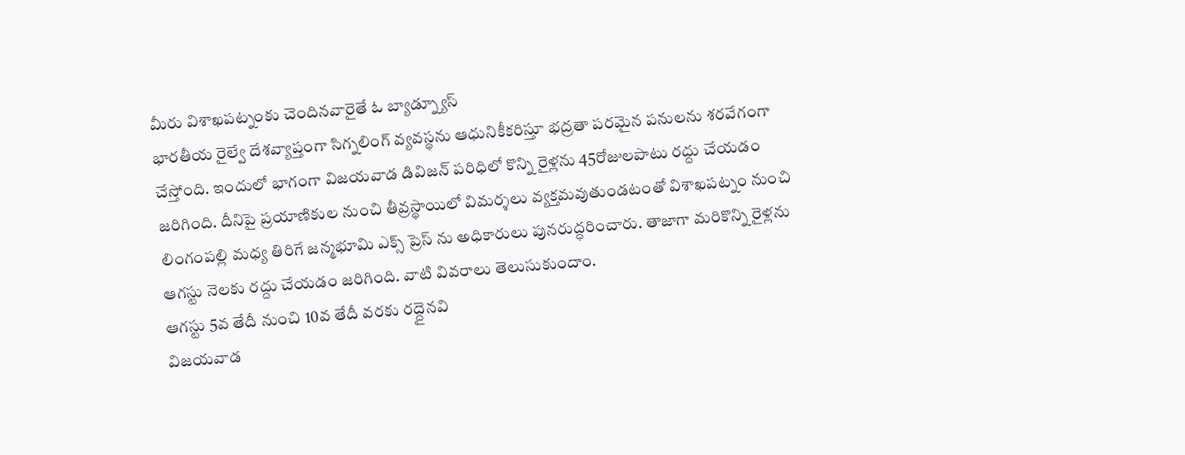మీరు విశాఖపట్నంకు చెందినవారైతే ఓ బ్యాడ్న్యూస్
భారతీయ రైల్వే దేశవ్యాప్తంగా సిగ్నలింగ్ వ్యవస్థను ఆధునికీకరిస్తూ భద్రతా పరమైన పనులను శరవేగంగా చేస్తోంది. ఇందులో భాగంగా విజయవాడ డివిజన్ పరిధిలో కొన్ని రైళ్లను 45రోజులపాటు రద్దు చేయడం జరిగింది. దీనిపై ప్రయాణికుల నుంచి తీవ్రస్థాయిలో విమర్శలు వ్యక్తమవుతుండటంతో విశాఖపట్నం నుంచి లింగంపల్లి మధ్య తిరిగే జన్మభూమి ఎక్స్ ప్రెస్ ను అధికారులు పునరుద్ధరించారు. తాజాగా మరికొన్ని రైళ్లను ఆగస్టు నెలకు రద్దు చేయడం జరిగింది. వాటి వివరాలు తెలుసుకుందాం.
ఆగస్టు 5వ తేదీ నుంచి 10వ తేదీ వరకు రద్దైనవి
విజయవాడ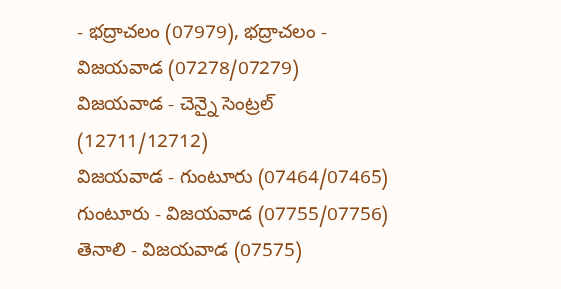- భద్రాచలం (07979), భద్రాచలం - విజయవాడ (07278/07279)
విజయవాడ - చెన్నై సెంట్రల్ (12711/12712)
విజయవాడ - గుంటూరు (07464/07465)
గుంటూరు - విజయవాడ (07755/07756)
తెనాలి - విజయవాడ (07575)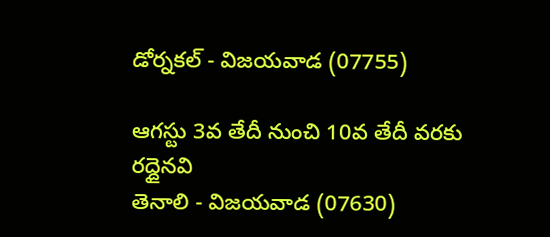డోర్నకల్ - విజయవాడ (07755)

ఆగస్టు 3వ తేదీ నుంచి 10వ తేదీ వరకు రద్దైనవి
తెనాలి - విజయవాడ (07630)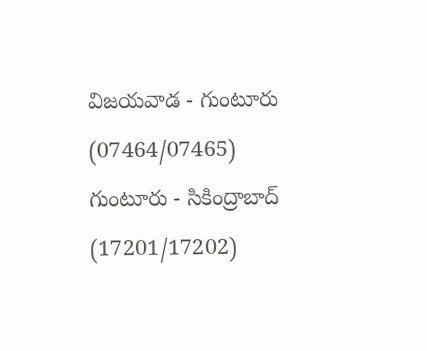విజయవాడ - గుంటూరు (07464/07465)
గుంటూరు - సికింద్రాబాద్ (17201/17202)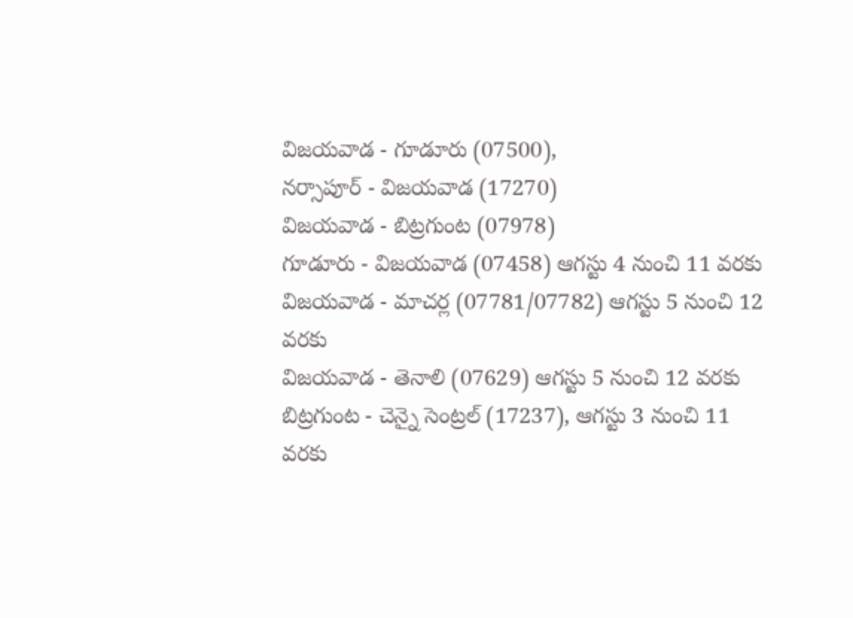విజయవాడ - గూడూరు (07500),
నర్సాపూర్ - విజయవాడ (17270)
విజయవాడ - బిట్రగుంట (07978)
గూడూరు - విజయవాడ (07458) ఆగస్టు 4 నుంచి 11 వరకు
విజయవాడ - మాచర్ల (07781/07782) ఆగస్టు 5 నుంచి 12 వరకు
విజయవాడ - తెనాలి (07629) ఆగస్టు 5 నుంచి 12 వరకు
బిట్రగుంట - చెన్నై సెంట్రల్ (17237), ఆగస్టు 3 నుంచి 11 వరకు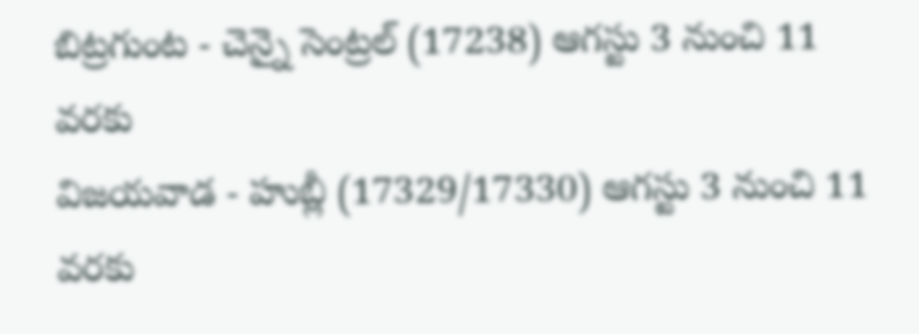బిట్రగుంట - చెన్నై సెంట్రల్ (17238) ఆగస్టు 3 నుంచి 11 వరకు
విజయవాడ - హుబ్లీ (17329/17330) ఆగస్టు 3 నుంచి 11 వరకు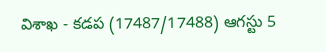విశాఖ - కడప (17487/17488) ఆగస్టు 5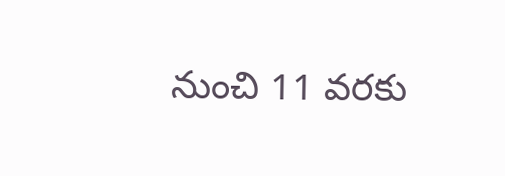నుంచి 11 వరకు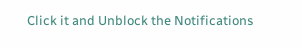Click it and Unblock the Notifications